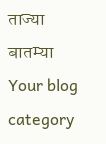ताज्या बातम्या
Your blog category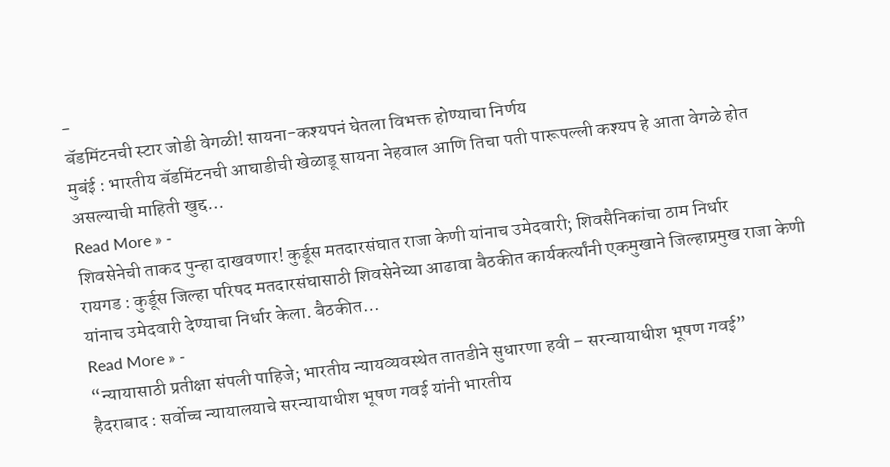-
बॅडमिंटनची स्टार जोडी वेगळी! सायना-कश्यपनं घेतला विभक्त होण्याचा निर्णय
मुबंई : भारतीय बॅडमिंटनची आघाडीची खेळाडू सायना नेहवाल आणि तिचा पती पारूपल्ली कश्यप हे आता वेगळे होत असल्याची माहिती खुद्द…
Read More » -
शिवसेनेची ताकद पुन्हा दाखवणार! कुर्डूस मतदारसंघात राजा केणी यांनाच उमेदवारी; शिवसैनिकांचा ठाम निर्धार
रायगड : कुर्डूस जिल्हा परिषद मतदारसंघासाठी शिवसेनेच्या आढावा बैठकीत कार्यकर्त्यांनी एकमुखाने जिल्हाप्रमुख राजा केणी यांनाच उमेदवारी देण्याचा निर्धार केला. बैठकीत…
Read More » -
“न्यायासाठी प्रतीक्षा संपली पाहिजे; भारतीय न्यायव्यवस्थेत तातडीने सुधारणा हवी – सरन्यायाधीश भूषण गवई”
हैदराबाद : सर्वोच्च न्यायालयाचे सरन्यायाधीश भूषण गवई यांनी भारतीय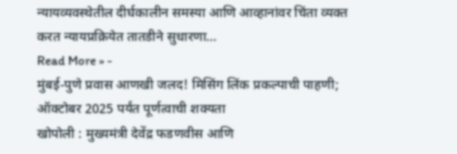न्यायव्यवस्थेतील दीर्घकालीन समस्या आणि आव्हानांवर चिंता व्यक्त करत न्यायप्रक्रियेत तातडीने सुधारणा…
Read More » -
मुंबई-पुणे प्रवास आणखी जलद! मिसिंग लिंक प्रकल्पाची पाहणी; ऑक्टोबर 2025 पर्यंत पूर्णत्वाची शक्यता
खोपोली : मुख्यमंत्री देवेंद्र फडणवीस आणि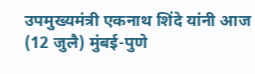उपमुख्यमंत्री एकनाथ शिंदे यांनी आज (12 जुलै) मुंबई-पुणे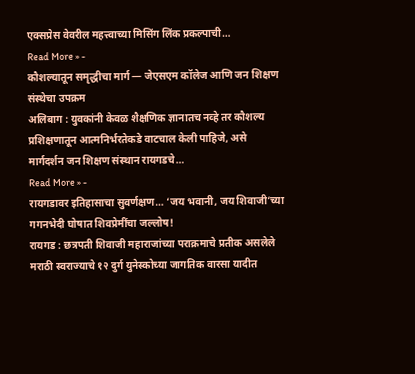एक्सप्रेस वेवरील महत्त्वाच्या मिसिंग लिंक प्रकल्पाची…
Read More » -
कौशल्यातून समृद्धीचा मार्ग — जेएसएम कॉलेज आणि जन शिक्षण संस्थेचा उपक्रम
अलिबाग : युवकांनी केवळ शैक्षणिक ज्ञानातच नव्हे तर कौशल्य प्रशिक्षणातून आत्मनिर्भरतेकडे वाटचाल केली पाहिजे, असे मार्गदर्शन जन शिक्षण संस्थान रायगडचे…
Read More » -
रायगडावर इतिहासाचा सुवर्णक्षण… ‘जय भवानी, जय शिवाजी’च्या गगनभेदी घोषात शिवप्रेमींचा जल्लोष!
रायगड : छत्रपती शिवाजी महाराजांच्या पराक्रमाचे प्रतीक असलेले मराठी स्वराज्याचे १२ दुर्ग युनेस्कोच्या जागतिक वारसा यादीत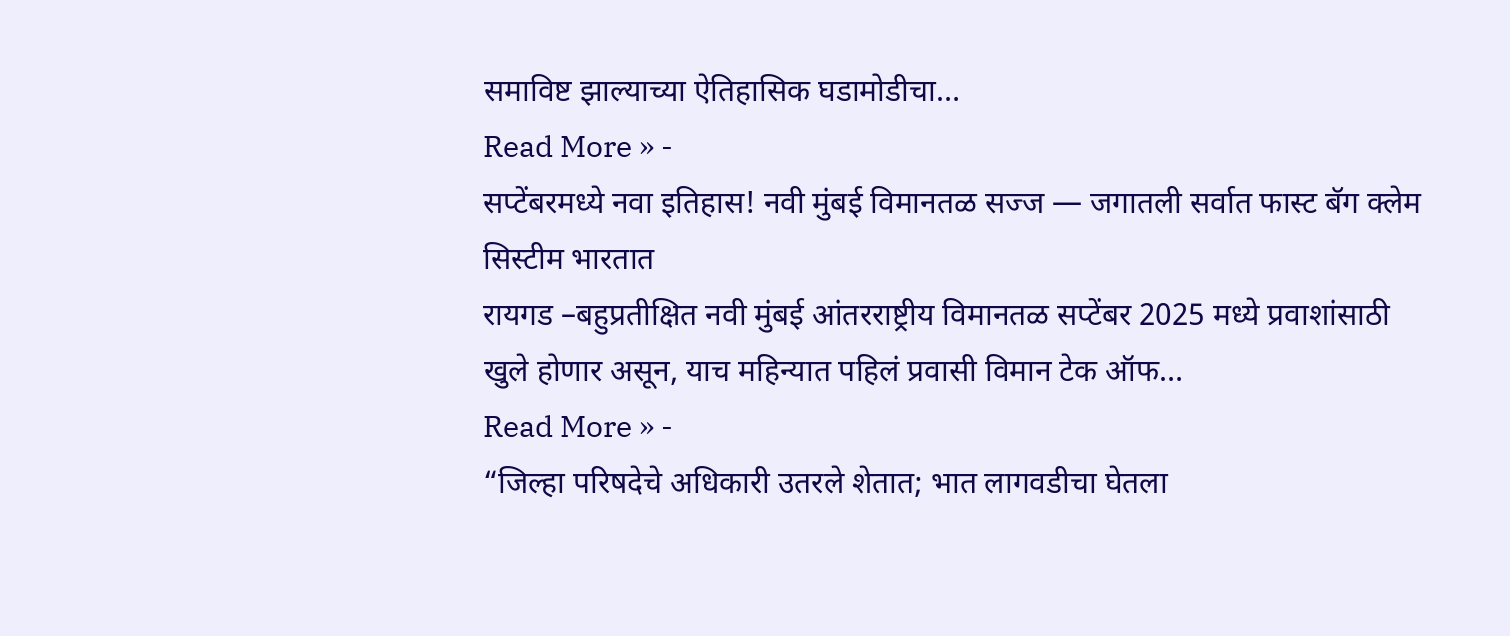समाविष्ट झाल्याच्या ऐतिहासिक घडामोडीचा…
Read More » -
सप्टेंबरमध्ये नवा इतिहास! नवी मुंबई विमानतळ सज्ज — जगातली सर्वात फास्ट बॅग क्लेम सिस्टीम भारतात
रायगड –बहुप्रतीक्षित नवी मुंबई आंतरराष्ट्रीय विमानतळ सप्टेंबर 2025 मध्ये प्रवाशांसाठी खुले होणार असून, याच महिन्यात पहिलं प्रवासी विमान टेक ऑफ…
Read More » -
“जिल्हा परिषदेचे अधिकारी उतरले शेतात; भात लागवडीचा घेतला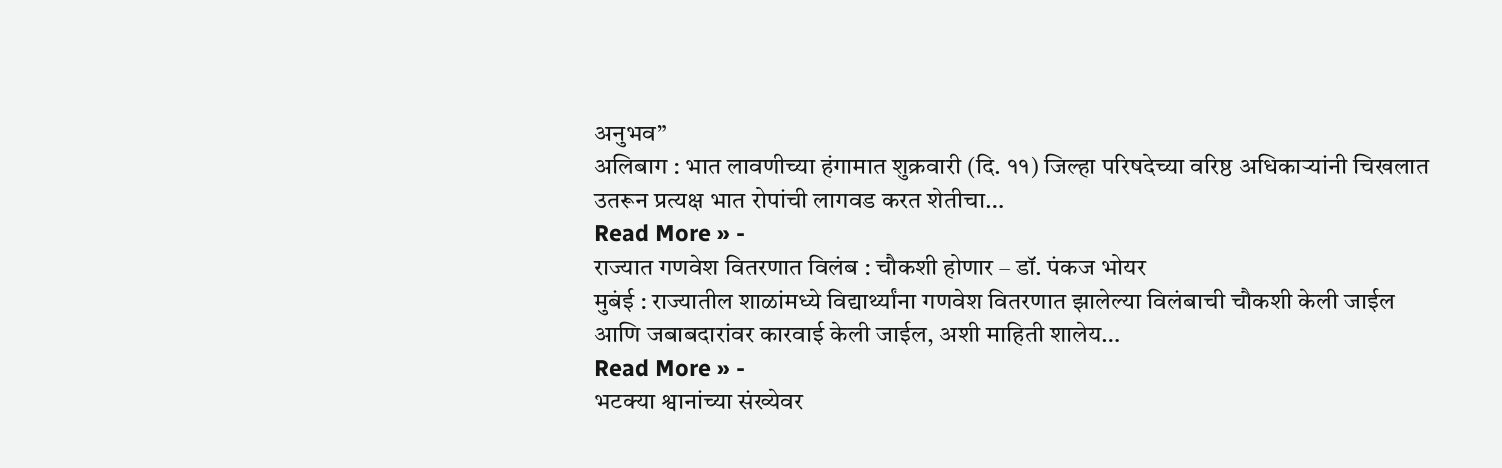अनुभव”
अलिबाग : भात लावणीच्या हंगामात शुक्रवारी (दि. ११) जिल्हा परिषदेच्या वरिष्ठ अधिकाऱ्यांनी चिखलात उतरून प्रत्यक्ष भात रोपांची लागवड करत शेतीचा…
Read More » -
राज्यात गणवेश वितरणात विलंब : चौकशी होणार – डॉ. पंकज भोयर
मुबंई : राज्यातील शाळांमध्ये विद्यार्थ्यांना गणवेश वितरणात झालेल्या विलंबाची चौकशी केली जाईल आणि जबाबदारांवर कारवाई केली जाईल, अशी माहिती शालेय…
Read More » -
भटक्या श्वानांच्या संख्येवर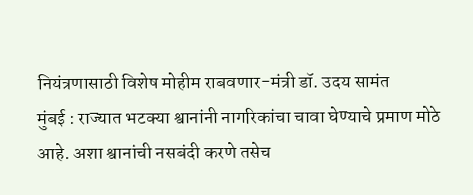नियंत्रणासाठी विशेष मोहीम राबवणार-मंत्री डॉ. उदय सामंत
मुंबई : राज्यात भटक्या श्वानांनी नागरिकांचा चावा घेण्याचे प्रमाण मोठे आहे. अशा श्वानांची नसबंदी करणे तसेच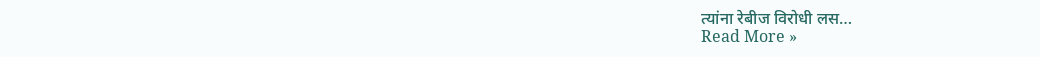त्यांना रेबीज विरोधी लस…
Read More »